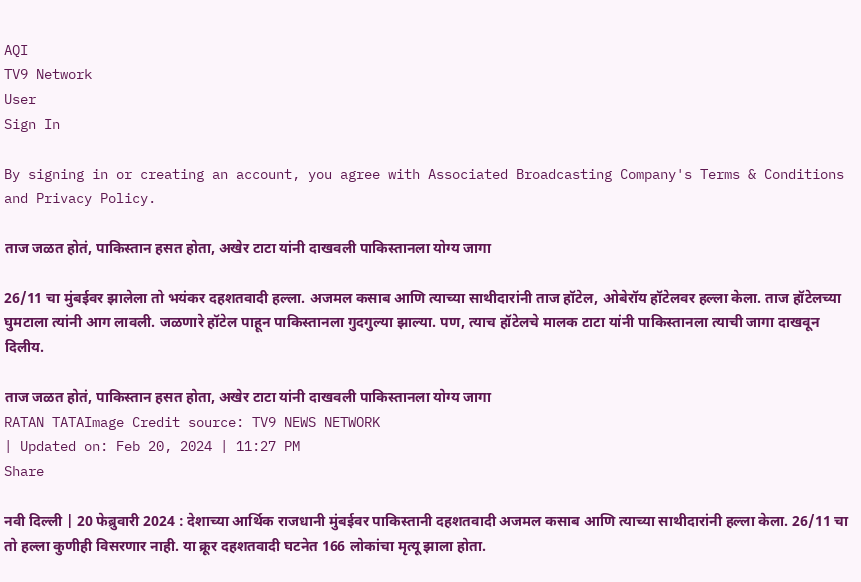AQI
TV9 Network
User
Sign In

By signing in or creating an account, you agree with Associated Broadcasting Company's Terms & Conditions and Privacy Policy.

ताज जळत होतं, पाकिस्तान हसत होता, अखेर टाटा यांनी दाखवली पाकिस्तानला योग्य जागा

26/11 चा मुंबईवर झालेला तो भयंकर दहशतवादी हल्ला. अजमल कसाब आणि त्याच्या साथीदारांनी ताज हॉटेल, ओबेरॉय हॉटेलवर हल्ला केला. ताज हॉटेलच्या घुमटाला त्यांनी आग लावली. जळणारे हॉटेल पाहून पाकिस्तानला गुदगुल्या झाल्या. पण, त्याच हॉटेलचे मालक टाटा यांनी पाकिस्तानला त्याची जागा दाखवून दिलीय.

ताज जळत होतं, पाकिस्तान हसत होता, अखेर टाटा यांनी दाखवली पाकिस्तानला योग्य जागा
RATAN TATAImage Credit source: TV9 NEWS NETWORK
| Updated on: Feb 20, 2024 | 11:27 PM
Share

नवी दिल्ली | 20 फेब्रुवारी 2024 : देशाच्या आर्थिक राजधानी मुंबईवर पाकिस्तानी दहशतवादी अजमल कसाब आणि त्याच्या साथीदारांनी हल्ला केला. 26/11 चा तो हल्ला कुणीही विसरणार नाही. या क्रूर दहशतवादी घटनेत 166 लोकांचा मृत्यू झाला होता.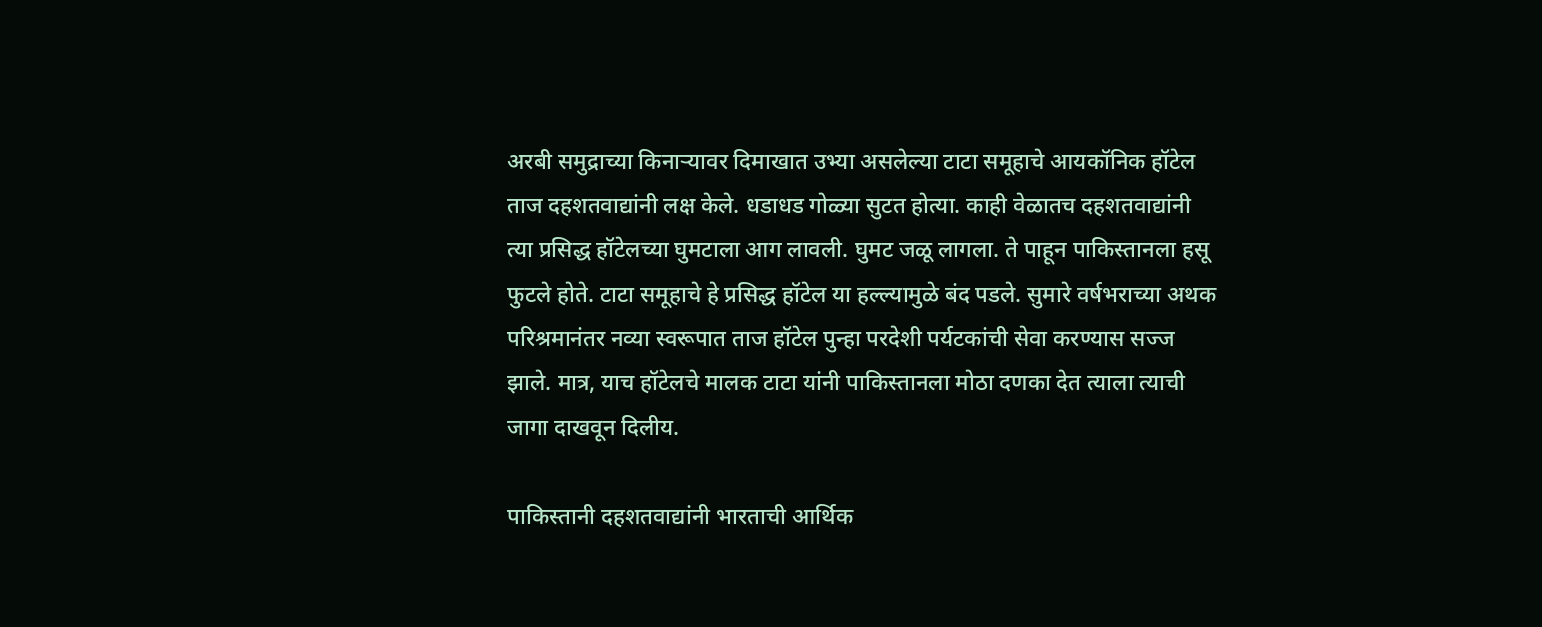अरबी समुद्राच्या किनाऱ्यावर दिमाखात उभ्या असलेल्या टाटा समूहाचे आयकॉनिक हॉटेल ताज दहशतवाद्यांनी लक्ष केले. धडाधड गोळ्या सुटत होत्या. काही वेळातच दहशतवाद्यांनी त्या प्रसिद्ध हॉटेलच्या घुमटाला आग लावली. घुमट जळू लागला. ते पाहून पाकिस्तानला हसू फुटले होते. टाटा समूहाचे हे प्रसिद्ध हॉटेल या हल्ल्यामुळे बंद पडले. सुमारे वर्षभराच्या अथक परिश्रमानंतर नव्या स्वरूपात ताज हॉटेल पुन्हा परदेशी पर्यटकांची सेवा करण्यास सज्ज झाले. मात्र, याच हॉटेलचे मालक टाटा यांनी पाकिस्तानला मोठा दणका देत त्याला त्याची जागा दाखवून दिलीय.

पाकिस्तानी दहशतवाद्यांनी भारताची आर्थिक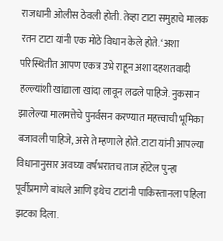राजधानी ओलीस ठेवली होती. तेव्हा टाटा समुहाचे मालक रतन टाटा यांनी एक मोठे विधान केले होते. ‘अशा परिस्थितीत आपण एकत्र उभे राहून अशा दहशतवादी हल्ल्यांशी खांद्याला खांदा लावून लढले पाहिजे. नुकसान झालेल्या मालमत्तेचे पुनर्वसन करण्यात महत्त्वाची भूमिका बजावली पाहिजे, असे ते म्हणाले होते. टाटा यांनी आपल्या विधानानुसार अवघ्या वर्षभरातच ताज हॉटेल पुन्हा पूर्वीप्रमाणे बांधले आणि इथेच टाटांनी पाकिस्तानला पहिला झटका दिला.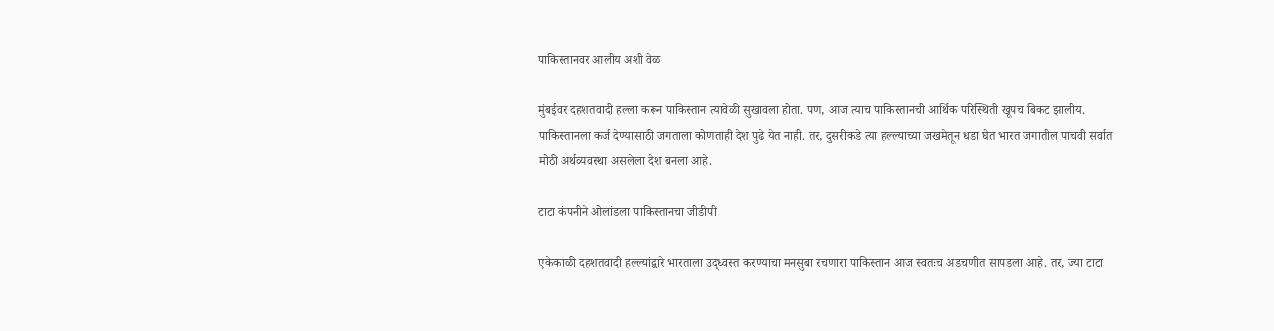पाकिस्तानवर आलीय अशी वेळ

मुंबईवर दहशतवादी हल्ला करून पाकिस्तान त्यावेळी सुखावला होता. पण, आज त्याच पाकिस्तानची आर्थिक परिस्थिती खूपच बिकट झालीय. पाकिस्तानला कर्ज देण्यासाठी जगताला कोणताही देश पुढे येत नाही. तर, दुसरीकडे त्या हल्ल्याच्या जखमेतून धडा घेत भारत जगातील पाचवी सर्वात मोठी अर्थव्यवस्था असलेला देश बनला आहे.

टाटा कंपनीने ओलांडला पाकिस्तानचा जीडीपी

एकेकाळी दहशतवादी हल्ल्यांद्वारे भारताला उद्ध्वस्त करण्याचा मनसुबा रचणारा पाकिस्तान आज स्वतःच अडचणीत सापडला आहे. तर, ज्या टाटा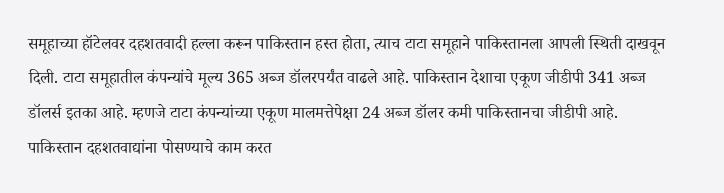समूहाच्या हॉटेलवर दहशतवादी हल्ला करून पाकिस्तान हस्त होता, त्याच टाटा समूहाने पाकिस्तानला आपली स्थिती दाखवून दिली. टाटा समूहातील कंपन्यांचे मूल्य 365 अब्ज डॉलरपर्यंत वाढले आहे. पाकिस्तान देशाचा एकूण जीडीपी 341 अब्ज डॉलर्स इतका आहे. म्हणजे टाटा कंपन्यांच्या एकूण मालमत्तेपेक्षा 24 अब्ज डॉलर कमी पाकिस्तानचा जीडीपी आहे. पाकिस्तान दहशतवाद्यांना पोसण्याचे काम करत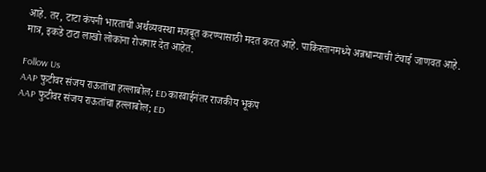आहे. तर, टाटा कंपनी भारताची अर्थव्यवस्था मजबूत करण्यासाठी मदत करत आहे. पाकिस्तानमध्ये अन्नधान्याची टंचाई जाणवत आहे. मात्र, इकडे टाटा लाखो लोकांना रोजगार देत आहेत.

Follow Us
AAP फुटीवर संजय राऊतांचा हल्लाबोल; ED कारवाईनंतर राजकीय भूकंप
AAP फुटीवर संजय राऊतांचा हल्लाबोल; ED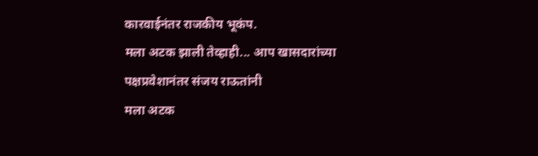कारवाईनंतर राजकीय भूकंप.
मला अटक झाली तेव्हाही... आप खासदारांच्या पक्षप्रवेशानंतर संजय राऊतांनी
मला अटक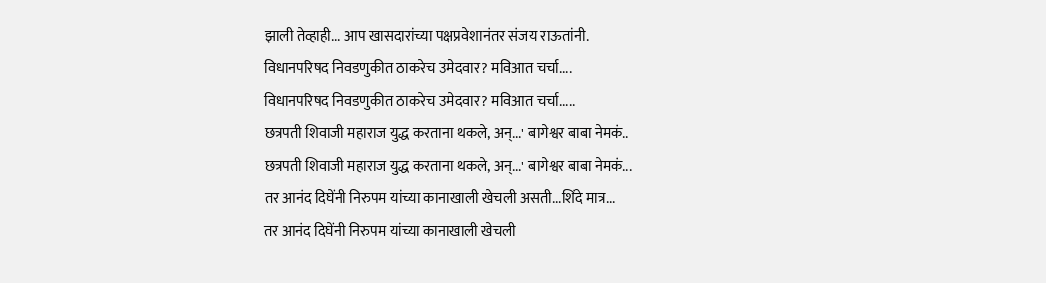झाली तेव्हाही... आप खासदारांच्या पक्षप्रवेशानंतर संजय राऊतांनी.
विधानपरिषद निवडणुकीत ठाकरेच उमेदवार? मविआत चर्चा....
विधानपरिषद निवडणुकीत ठाकरेच उमेदवार? मविआत चर्चा.....
छत्रपती शिवाजी महाराज युद्ध करताना थकले, अन्...' बागेश्वर बाबा नेमकं..
छत्रपती शिवाजी महाराज युद्ध करताना थकले, अन्...' बागेश्वर बाबा नेमकं...
तर आनंद दिघेंनी निरुपम यांच्या कानाखाली खेचली असती...शिंदे मात्र...
तर आनंद दिघेंनी निरुपम यांच्या कानाखाली खेचली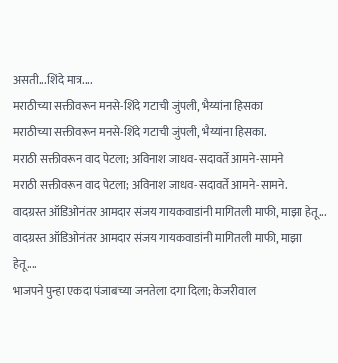असती...शिंदे मात्र....
मराठीच्या सक्तीवरून मनसे-शिंदे गटाची जुंपली, भैय्यांना हिसका
मराठीच्या सक्तीवरून मनसे-शिंदे गटाची जुंपली, भैय्यांना हिसका.
मराठी सक्तीवरून वाद पेटला; अविनाश जाधव-सदावर्ते आमने-सामने
मराठी सक्तीवरून वाद पेटला; अविनाश जाधव-सदावर्ते आमने-सामने.
वादग्रस्त ऑडिओनंतर आमदार संजय गायकवाडांनी मागितली माफी, माझा हेतू...
वादग्रस्त ऑडिओनंतर आमदार संजय गायकवाडांनी मागितली माफी, माझा हेतू....
भाजपने पुन्हा एकदा पंजाबच्या जनतेला दगा दिला; केजरीवाल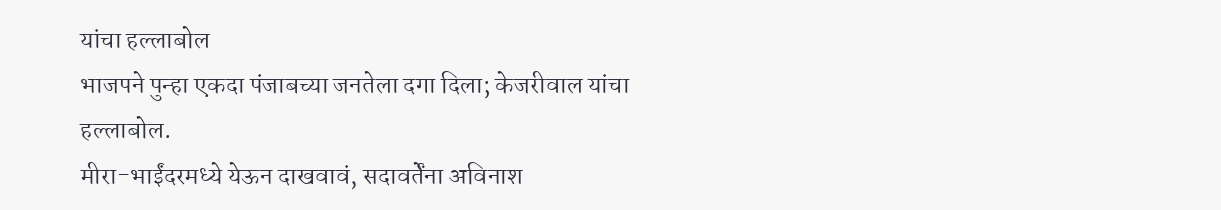यांचा हल्लाबोल
भाजपने पुन्हा एकदा पंजाबच्या जनतेला दगा दिला; केजरीवाल यांचा हल्लाबोल.
मीरा-भाईंदरमध्ये येऊन दाखवावं, सदावर्तेंना अविनाश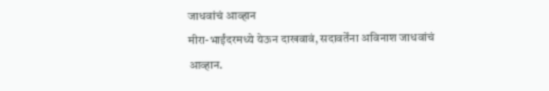जाधवांचं आव्हान
मीरा-भाईंदरमध्ये येऊन दाखवावं, सदावर्तेंना अविनाश जाधवांचं आव्हान.